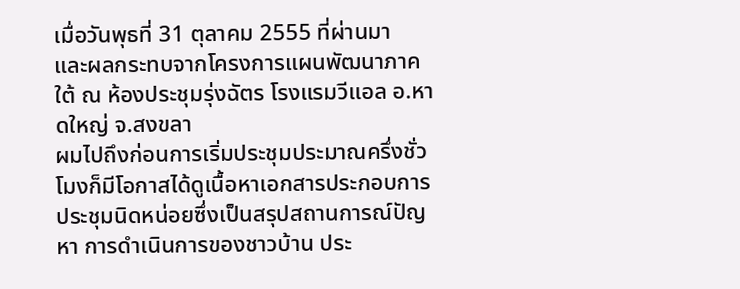เมื่อวันพุธที่ 31 ตุลาคม 2555 ที่ผ่านมา
และผลกระทบจากโครงการแผนพัฒนาภาคใต้ ณ ห้องประชุมรุ่งฉัตร โรงแรมวีแอล อ.หาดใหญ่ จ.สงขลา
ผมไปถึงก่อนการเริ่มประชุมประมาณครึ่งชั่วโมงก็มีโอกาสได้ดูเนื้อหาเอกสารประกอบการประชุมนิดหน่อยซึ่งเป็นสรุปสถานการณ์ปัญหา การดำเนินการของชาวบ้าน ประ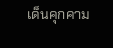เด็นคุกคาม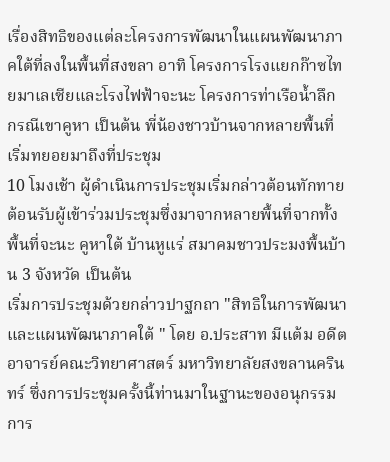เรื่องสิทธิของแต่ละโครงการพัฒนาในแผนพัฒนาภาคใต้ที่ลงในพื้นที่สงขลา อาทิ โครงการโรงแยกก๊าซไทยมาเลเซียและโรงไฟฟ้าจะนะ โครงการท่าเรือน้ำลึก กรณีเขาคูหา เป็นต้น พี่น้องชาวบ้านจากหลายพื้นที่เริ่มทยอยมาถึงที่ประชุม
10 โมงเช้า ผู้ดำเนินการประชุมเริ่มกล่าวต้อนทักทาย ต้อนรับผู้เข้าร่วมประชุมซึ่งมาจากหลายพื้นที่จากทั้งพื้นที่จะนะ คูหาใต้ บ้านหูแร่ สมาคมชาวประมงพื้นบ้าน 3 จังหวัด เป็นต้น
เริ่มการประชุมด้วยกล่าวปาฐกถา "สิทธิในการพัฒนาและแผนพัฒนาภาคใต้ " โดย อ.ประสาท มีแต้ม อดีตอาจารย์คณะวิทยาศาสตร์ มหาวิทยาลัยสงขลานครินทร์ ซึ่งการประชุมครั้งนี้ท่านมาในฐานะของอนุกรรมการ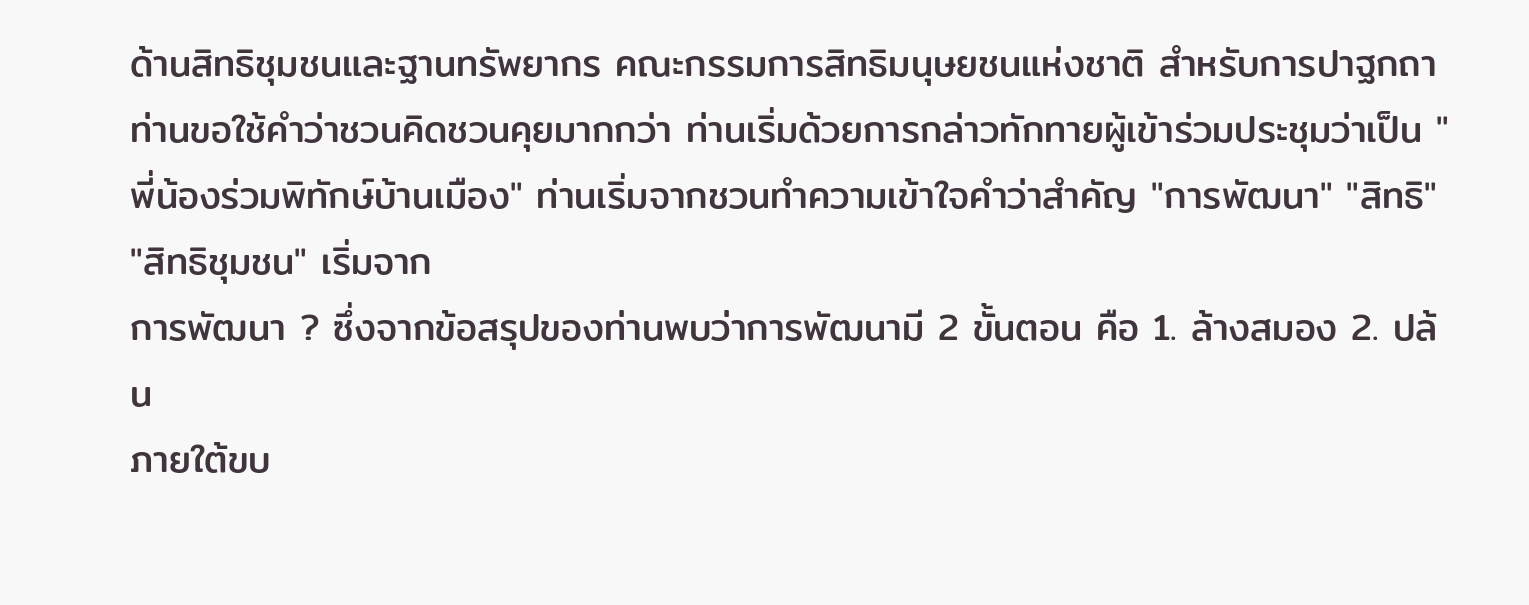ด้านสิทธิชุมชนและฐานทรัพยากร คณะกรรมการสิทธิมนุษยชนแห่งชาติ สำหรับการปาฐกถาท่านขอใช้คำว่าชวนคิดชวนคุยมากกว่า ท่านเริ่มด้วยการกล่าวทักทายผู้เข้าร่วมประชุมว่าเป็น "พี่น้องร่วมพิทักษ์บ้านเมือง" ท่านเริ่มจากชวนทำความเข้าใจคำว่าสำคัญ "การพัฒนา" "สิทธิ" "สิทธิชุมชน" เริ่มจาก
การพัฒนา ? ซึ่งจากข้อสรุปของท่านพบว่าการพัฒนามี 2 ขั้นตอน คือ 1. ล้างสมอง 2. ปล้น
ภายใต้ขบ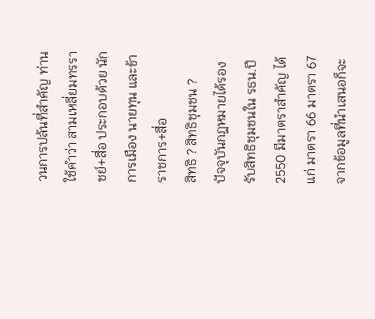วนการปล้นที่สำคัญ ท่านใช้คำว่า สามเหลี่ยมทรราชย์+สื่อ ประกอบด้วย นักการเมือง นายทุน และข้าราชการ+สื่อ
สิทธิ ? สิทธิชุมชน ?
ปัจจุบันกฎหมายได้รองรับสิทธิชุมชนใน รธน.ปี 2550 มีมาตราสำคัญ ได้แก่ มาตรา 66 มาตรา 67
จากข้อมูลที่นำเสนอก็จะ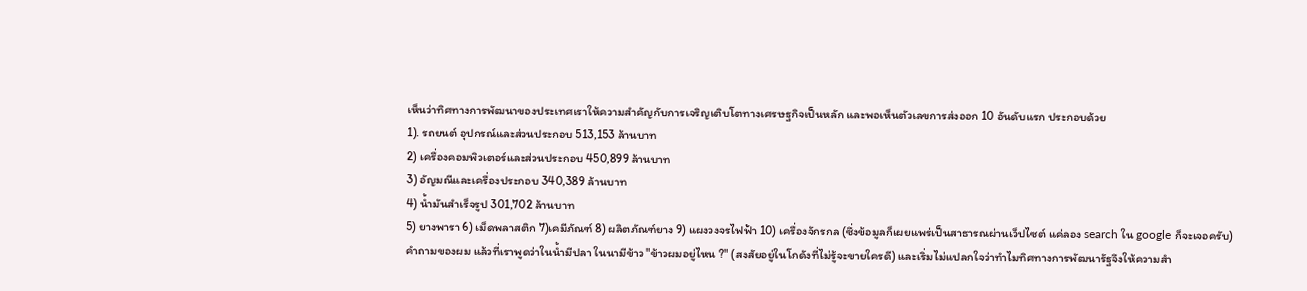เห็นว่าทิศทางการพัฒนาของประเทศเราให้ความสำคัญกับการเจริญเติบโตทางเศรษฐกิจเป็นหลัก และพอเห็นตัวเลขการส่งออก 10 อันดับแรก ประกอบด้วย
1). รถยนต์ อุปกรณ์และส่วนประกอบ 513,153 ล้านบาท
2) เครื่องคอมพิวเตอร์และส่วนประกอบ 450,899 ล้านบาท
3) อัญมณีและเครื่องประกอบ 340,389 ล้านบาท
4) น้ำมันสำเร็จรูป 301,702 ล้านบาท
5) ยางพารา 6) เม็ดพลาสติก 7)เคมีภัณฑ์ 8) ผลิตภัณฑ์ยาง 9) แผงวงจรไฟฟ้า 10) เครื่องจักรกล (ซึ่งข้อมูลก็เผยแพร่เป็นสาธารณผ่านเว็ปไซต์ แค่ลอง search ใน google ก็จะเจอครับ)
คำถามของผม แล้วที่เราพูดว่าในน้ำมีปลา ในนามีข้าว "ข้าวผมอยู่ไหน ?" (สงสัยอยู่ในโกดังที่ไม่รู้จะขายใครดี) และเริ่มไม่แปลกใจว่าทำไมทิศทางการพัฒนารัฐจึงให้ความสำ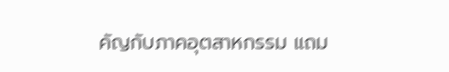คัญกับภาคอุตสาหกรรม แถม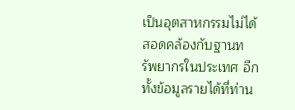เป็นอุตสาหกรรมไม่ได้สอดคล้องกับฐานทรัพยากรในประเทศ อีกทั้งข้อมูลรายได้ที่ท่าน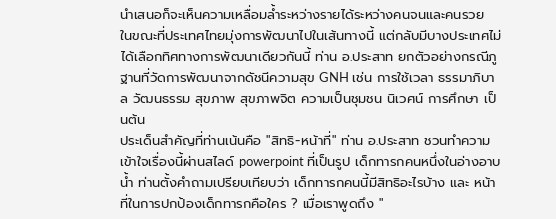นำเสนอก็จะเห็นความเหลื่อมล้ำระหว่างรายได้ระหว่างคนจนและคนรวย
ในขณะที่ประเทศไทยมุ่งการพัฒนาไปในเส้นทางนี้ แต่กลับมีบางประเทศไม่ได้เลือกทิศทางการพัฒนาเดียวกันนี้ ท่าน อ.ประสาท ยกตัวอย่างกรณีภูฐานที่วัดการพัฒนาจากดัชนีความสุข GNH เช่น การใช้เวลา ธรรมาภิบาล วัฒนธรรม สุขภาพ สุขภาพจิต ความเป็นชุมชน นิเวศน์ การศึกษา เป็นต้น
ประเด็นสำคัญที่ท่านเน้นคือ "สิทธิ-หน้าที่" ท่าน อ.ประสาท ชวนทำความเข้าใจเรื่องนี้ผ่านสไลด์ powerpoint ที่เป็นรูป เด็กทารกคนหนึ่งในอ่างอาบน้ำ ท่านตั้งคำถามเปรียบเทียบว่า เด็กทารกคนนี้มีสิทธิอะไรบ้าง และ หน้าที่ในการปกป้องเด็กทารกคือใคร ? เมื่อเราพูดถึง "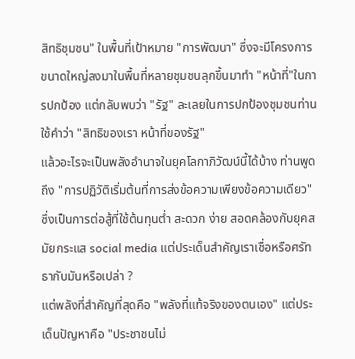สิทธิชุมชน" ในพื้นที่เป้าหมาย "การพัฒนา" ซึ่งจะมีโครงการขนาดใหญ่ลงมาในพื้นที่หลายชุมชนลุกขึ้นมาทำ "หน้าที่"ในการปกป้อง แต่กลับพบว่า "รัฐ" ละเลยในการปกป้องชุมชนท่านใช้คำว่า "สิทธิของเรา หน้าที่ของรัฐ"
แล้วอะไรจะเป็นพลังอำนาจในยุคโลกาภิวัฒน์นี้ได้บ้าง ท่านพูดถึง "การปฏิวัติเริ่มต้นที่การส่งข้อความเพียงข้อความเดียว" ซึ่งเป็นการต่อสู้ที่ใช้ต้นทุนต่ำ สะดวก ง่าย สอดคล้องกับยุคสมัยกระแส social media แต่ประเด็นสำคัญเราเชื่อหรือศรัทธากับมันหรือเปล่า ?
แต่พลังที่สำคัญที่สุดคือ "พลังที่แท้จริงของตนเอง" แต่ประเด็นปัญหาคือ "ประชาชนไม่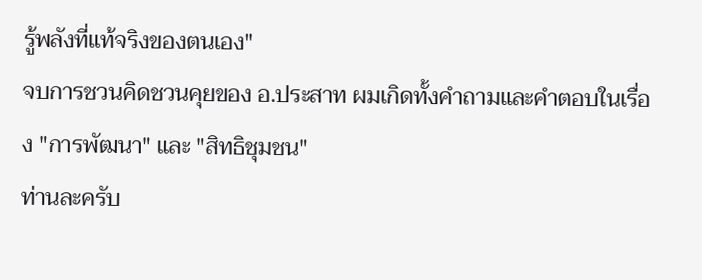รู้พลังที่แท้จริงของตนเอง"
จบการชวนคิดชวนคุยของ อ.ประสาท ผมเกิดทั้งคำถามและคำตอบในเรื่อง "การพัฒนา" และ "สิทธิชุมชน"
ท่านละครับ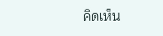คิดเห็น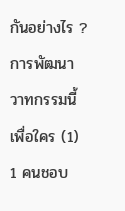กันอย่างไร ?
การพัฒนา วาทกรรมนี้เพื่อใคร (1)
1 คนชอบ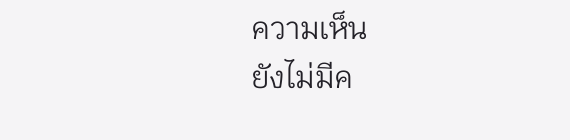ความเห็น
ยังไม่มีค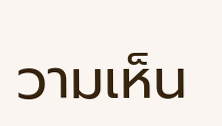วามเห็น